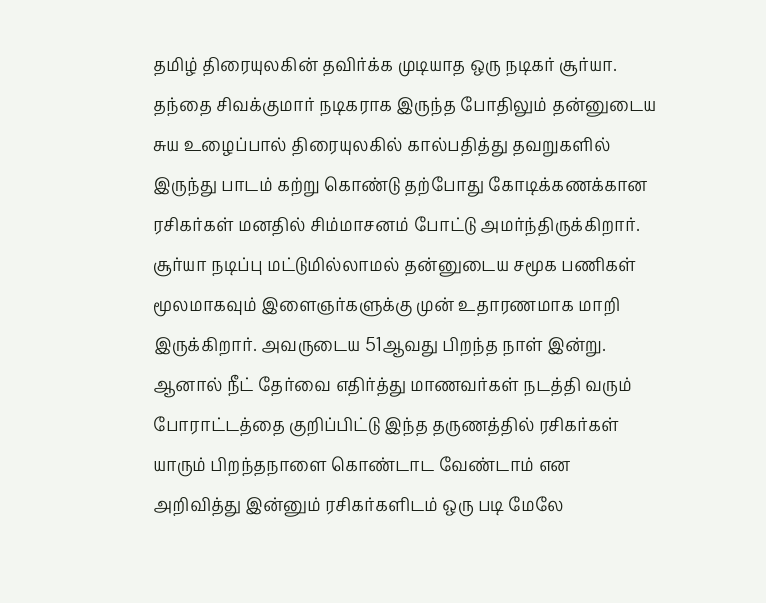தமிழ் திரையுலகின் தவிர்க்க முடியாத ஒரு நடிகர் சூர்யா. தந்தை சிவக்குமார் நடிகராக இருந்த போதிலும் தன்னுடைய சுய உழைப்பால் திரையுலகில் கால்பதித்து தவறுகளில் இருந்து பாடம் கற்று கொண்டு தற்போது கோடிக்கணக்கான ரசிகர்கள் மனதில் சிம்மாசனம் போட்டு அமர்ந்திருக்கிறார்.
சூர்யா நடிப்பு மட்டுமில்லாமல் தன்னுடைய சமூக பணிகள் மூலமாகவும் இளைஞர்களுக்கு முன் உதாரணமாக மாறி இருக்கிறார். அவருடைய 51ஆவது பிறந்த நாள் இன்று. ஆனால் நீட் தேர்வை எதிர்த்து மாணவர்கள் நடத்தி வரும் போராட்டத்தை குறிப்பிட்டு இந்த தருணத்தில் ரசிகர்கள் யாரும் பிறந்தநாளை கொண்டாட வேண்டாம் என அறிவித்து இன்னும் ரசிகர்களிடம் ஒரு படி மேலே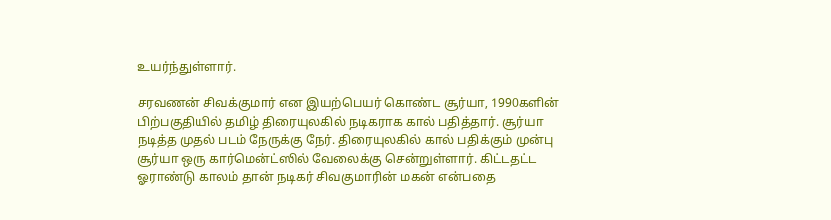உயர்ந்துள்ளார்.

சரவணன் சிவக்குமார் என இயற்பெயர் கொண்ட சூர்யா, 1990களின் பிற்பகுதியில் தமிழ் திரையுலகில் நடிகராக கால் பதித்தார். சூர்யா நடித்த முதல் படம் நேருக்கு நேர். திரையுலகில் கால் பதிக்கும் முன்பு சூர்யா ஒரு கார்மென்ட்ஸில் வேலைக்கு சென்றுள்ளார். கிட்டதட்ட ஓராண்டு காலம் தான் நடிகர் சிவகுமாரின் மகன் என்பதை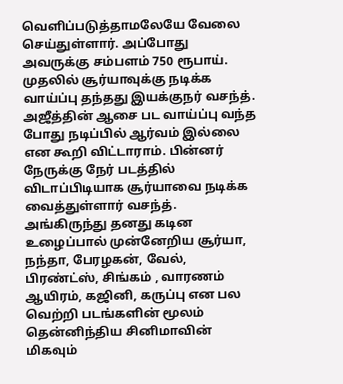வெளிப்படுத்தாமலேயே வேலை செய்துள்ளார். அப்போது அவருக்கு சம்பளம் 750 ரூபாய்.
முதலில் சூர்யாவுக்கு நடிக்க வாய்ப்பு தந்தது இயக்குநர் வசந்த். அஜீத்தின் ஆசை பட வாய்ப்பு வந்த போது நடிப்பில் ஆர்வம் இல்லை என கூறி விட்டாராம். பின்னர் நேருக்கு நேர் படத்தில் விடாப்பிடியாக சூர்யாவை நடிக்க வைத்துள்ளார் வசந்த். அங்கிருந்து தனது கடின உழைப்பால் முன்னேறிய சூர்யா, நந்தா, பேரழகன், வேல், பிரண்ட்ஸ், சிங்கம் , வாரணம் ஆயிரம், கஜினி, கருப்பு என பல வெற்றி படங்களின் மூலம் தென்னிந்திய சினிமாவின் மிகவும்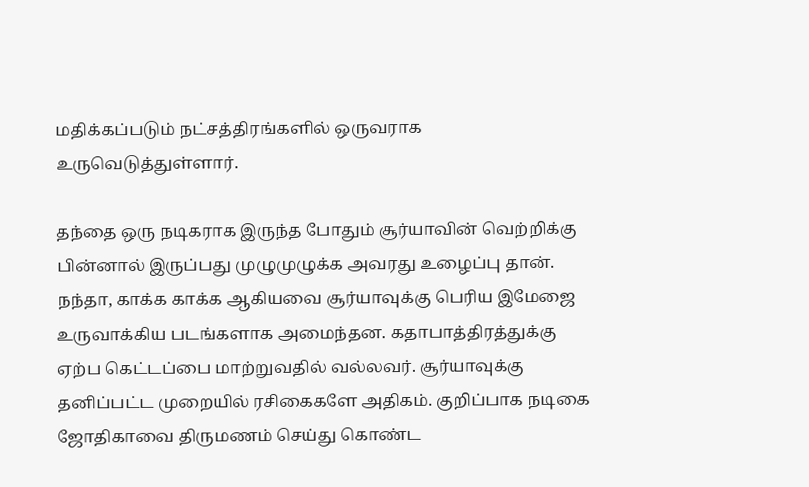மதிக்கப்படும் நட்சத்திரங்களில் ஒருவராக உருவெடுத்துள்ளார்.

தந்தை ஒரு நடிகராக இருந்த போதும் சூர்யாவின் வெற்றிக்கு பின்னால் இருப்பது முழுமுழுக்க அவரது உழைப்பு தான். நந்தா, காக்க காக்க ஆகியவை சூர்யாவுக்கு பெரிய இமேஜை உருவாக்கிய படங்களாக அமைந்தன. கதாபாத்திரத்துக்கு ஏற்ப கெட்டப்பை மாற்றுவதில் வல்லவர். சூர்யாவுக்கு தனிப்பட்ட முறையில் ரசிகைகளே அதிகம். குறிப்பாக நடிகை ஜோதிகாவை திருமணம் செய்து கொண்ட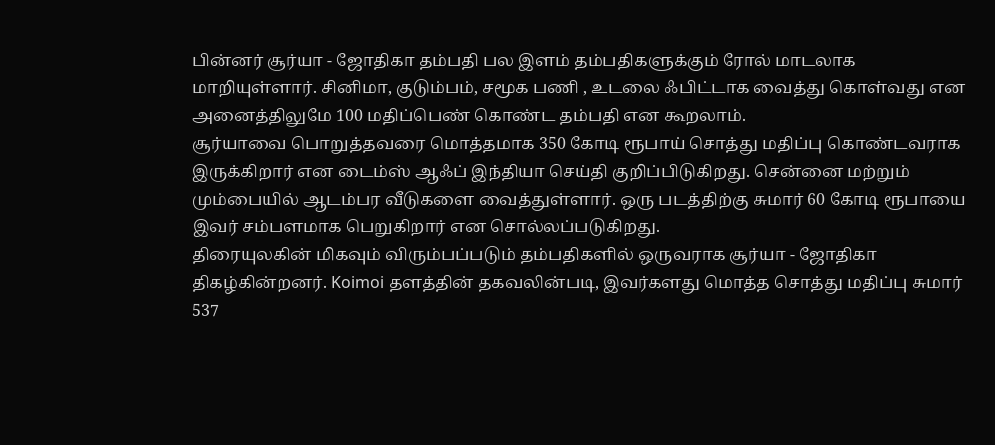பின்னர் சூர்யா - ஜோதிகா தம்பதி பல இளம் தம்பதிகளுக்கும் ரோல் மாடலாக மாறியுள்ளார். சினிமா, குடும்பம், சமூக பணி , உடலை ஃபிட்டாக வைத்து கொள்வது என அனைத்திலுமே 100 மதிப்பெண் கொண்ட தம்பதி என கூறலாம்.
சூர்யாவை பொறுத்தவரை மொத்தமாக 350 கோடி ரூபாய் சொத்து மதிப்பு கொண்டவராக இருக்கிறார் என டைம்ஸ் ஆஃப் இந்தியா செய்தி குறிப்பிடுகிறது. சென்னை மற்றும் மும்பையில் ஆடம்பர வீடுகளை வைத்துள்ளார். ஒரு படத்திற்கு சுமார் 60 கோடி ரூபாயை இவர் சம்பளமாக பெறுகிறார் என சொல்லப்படுகிறது.
திரையுலகின் மிகவும் விரும்பப்படும் தம்பதிகளில் ஒருவராக சூர்யா - ஜோதிகா திகழ்கின்றனர். Koimoi தளத்தின் தகவலின்படி, இவர்களது மொத்த சொத்து மதிப்பு சுமார் 537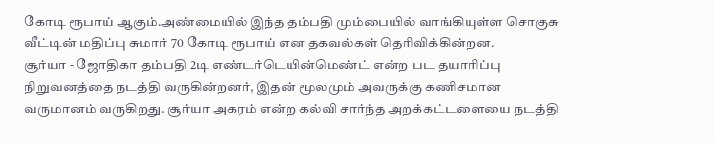கோடி ரூபாய் ஆகும்.அண்மையில் இந்த தம்பதி மும்பையில் வாங்கியுள்ள சொகுசு வீட்டின் மதிப்பு சுமார் 70 கோடி ரூபாய் என தகவல்கள் தெரிவிக்கின்றன.
சூர்யா - ஜோதிகா தம்பதி 2டி எண்டர்டெயின்மெண்ட் என்ற பட தயாரிப்பு நிறுவனத்தை நடத்தி வருகின்றனர், இதன் மூலமும் அவருக்கு கணிசமான வருமானம் வருகிறது. சூர்யா அகரம் என்ற கல்வி சார்ந்த அறக்கட்டளையை நடத்தி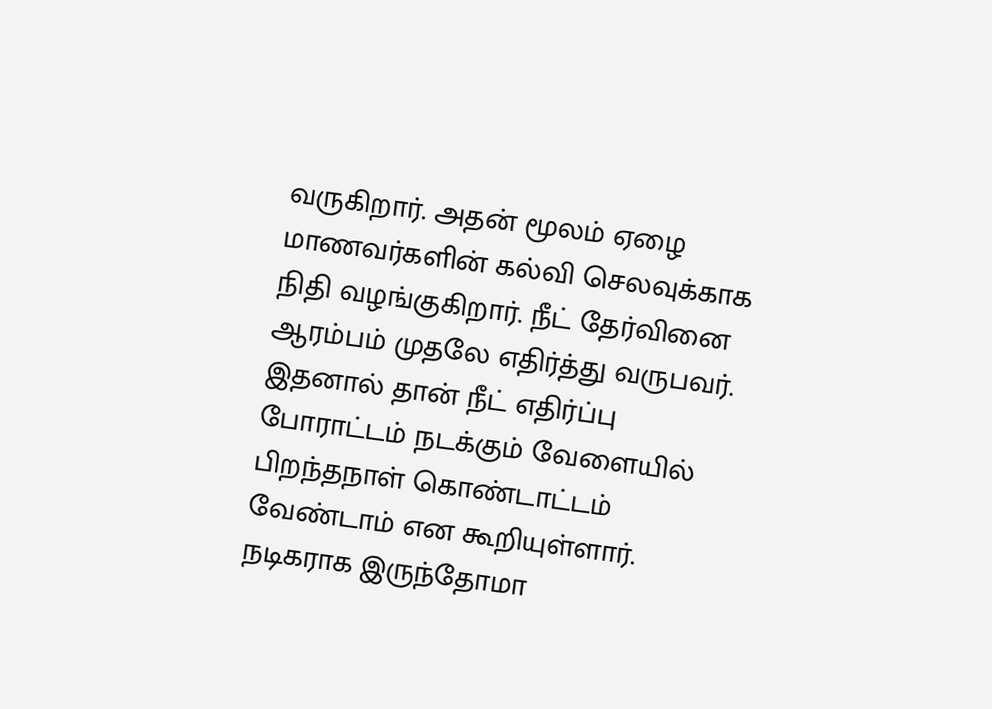வருகிறார். அதன் மூலம் ஏழை மாணவர்களின் கல்வி செலவுக்காக நிதி வழங்குகிறார். நீட் தேர்வினை ஆரம்பம் முதலே எதிர்த்து வருபவர். இதனால் தான் நீட் எதிர்ப்பு போராட்டம் நடக்கும் வேளையில் பிறந்தநாள் கொண்டாட்டம் வேண்டாம் என கூறியுள்ளார். நடிகராக இருந்தோமா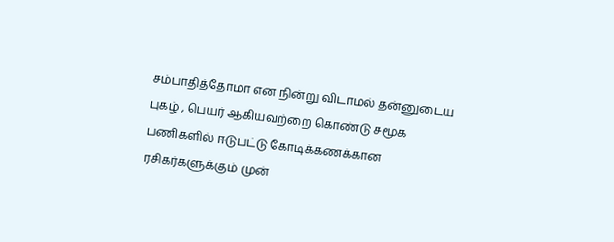சம்பாதித்தோமா என நின்று விடாமல் தன்னுடைய புகழ் , பெயர் ஆகியவற்றை கொண்டு சமூக பணிகளில் ஈடுபட்டு கோடிக்கணக்கான ரசிகர்களுக்கும் முன்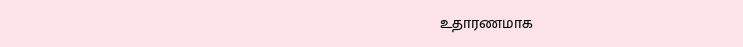உதாரணமாக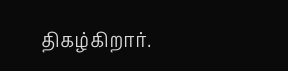திகழ்கிறார்.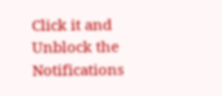Click it and Unblock the Notifications